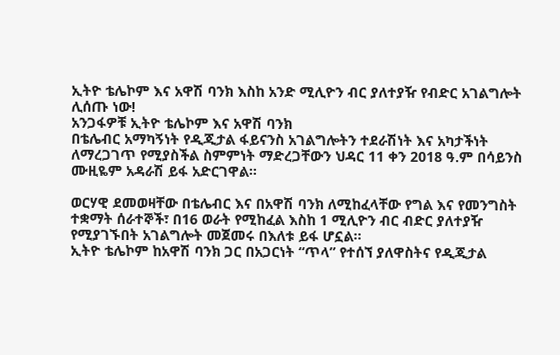ኢትዮ ቴሌኮም እና አዋሽ ባንክ እስከ አንድ ሚሊዮን ብር ያለተያዥ የብድር አገልግሎት ሊሰጡ ነው!
አንጋፋዎቹ ኢትዮ ቴሌኮም እና አዋሽ ባንክ
በቴሌብር አማካኝነት የዲጂታል ፋይናንስ አገልግሎትን ተደራሽነት እና አካታችነት ለማረጋገጥ የሚያስችል ስምምነት ማድረጋቸውን ህዳር 11 ቀን 2018 ዓ.ም በሳይንስ ሙዚዬም አዳራሽ ይፋ አድርገዋል።

ወርሃዊ ደመወዛቸው በቴሌብር እና በአዋሽ ባንክ ለሚከፈላቸው የግል እና የመንግስት ተቋማት ሰራተኞች፣ በ16 ወራት የሚከፈል እስከ 1 ሚሊዮን ብር ብድር ያለተያዥ የሚያገኙበት አገልግሎት መጀመሩ በእለቱ ይፋ ሆኗል፡፡
ኢትዮ ቴሌኮም ከአዋሽ ባንክ ጋር በአጋርነት “ጥላ” የተሰኘ ያለዋስትና የዲጂታል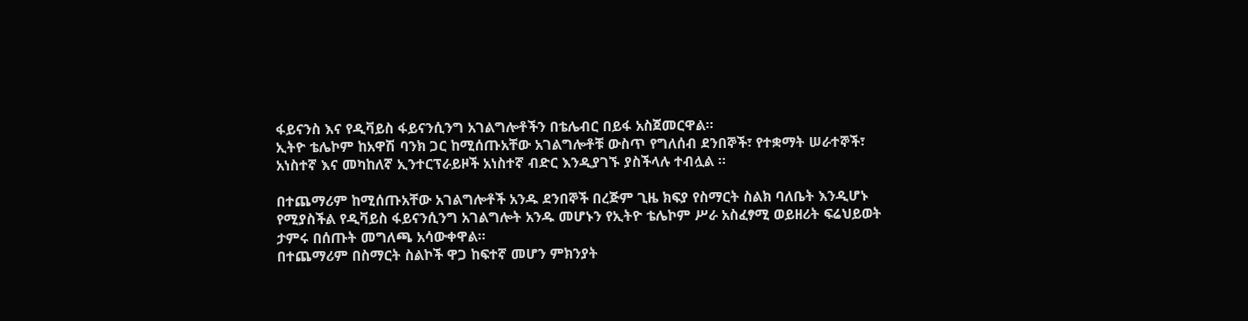ፋይናንስ እና የዲቫይስ ፋይናንሲንግ አገልግሎቶችን በቴሌብር በይፋ አስጀመርዋል።
ኢትዮ ቴሌኮም ከአዋሽ ባንክ ጋር ከሚሰጡአቸው አገልግሎቶቹ ውስጥ የግለሰብ ደንበኞች፣ የተቋማት ሠራተኞች፣ አነስተኛ እና መካከለኛ ኢንተርፕራይዞች አነስተኛ ብድር እንዲያገኙ ያስችላሉ ተብሏል ፡፡

በተጨማሪም ከሚሰጡአቸው አገልግሎቶች አንዱ ደንበኞች በረጅም ጊዜ ክፍያ የስማርት ስልክ ባለቤት እንዲሆኑ የሚያስችል የዲቫይስ ፋይናንሲንግ አገልግሎት አንዱ መሆኑን የኢትዮ ቴሌኮም ሥራ አስፈፃሚ ወይዘሪት ፍሬህይወት ታምሩ በሰጡት መግለጫ አሳውቀዋል።
በተጨማሪም በስማርት ስልኮች ዋጋ ከፍተኛ መሆን ምክንያት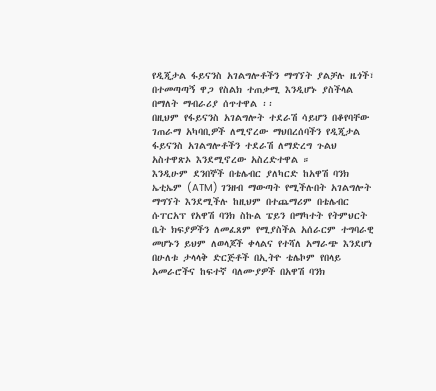የዲጂታል ፋይናንስ አገልግሎቶችን ማግኘት ያልቻሉ ዜጎች፣ በተመጣጣኝ ዋጋ የስልክ ተጠቃሚ እንዲሆኑ ያስችላል በማለት ማብራሪያ ሰጥተዋል ፡፡
በዚህም የፋይናንስ አገልግሎት ተደራሽ ሳይሆን በቆየባቸው ገጠራማ አካባቢዎች ለሚኖረው ማህበረሰባችን የዲጂታል ፋይናንስ አገልግሎቶችን ተደራሽ ለማድረግ ጉልህ አስተዋጽኦ እንደሚኖረው አስረድተዋል ።
እንዲሁም ደንበኞች በቴሌብር ያለካርድ ከአዋሽ ባንክ ኤቲኤም (ATM) ገንዘብ ማውጣት የሚችሉበት አገልግሎት ማግኘት እንደሚችሉ ከዚህም በተጨማሪም በቴሌብር ሱፐርአፕ የአዋሽ ባንክ ስኩል ፔይን በማካተት የትምህርት ቤት ክፍያዎችን ለመፈጸም የሚያስችል አሰራርም ተግባራዊ መሆኑን ይህም ለወላጆች ቀላልና የተሻለ አማራጭ እንደሆነ በሁለቱ ታላላቅ ድርጅቶች በኢትዮ ቴሌኮም የበላይ አመራሮችና ከፍተኛ ባለሙያዎች በአዋሽ ባንክ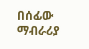በሰፊው ማብራሪያ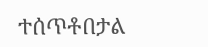ተሰጥቶበታል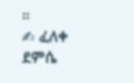።
✍ ፈለቀ ደምሴ